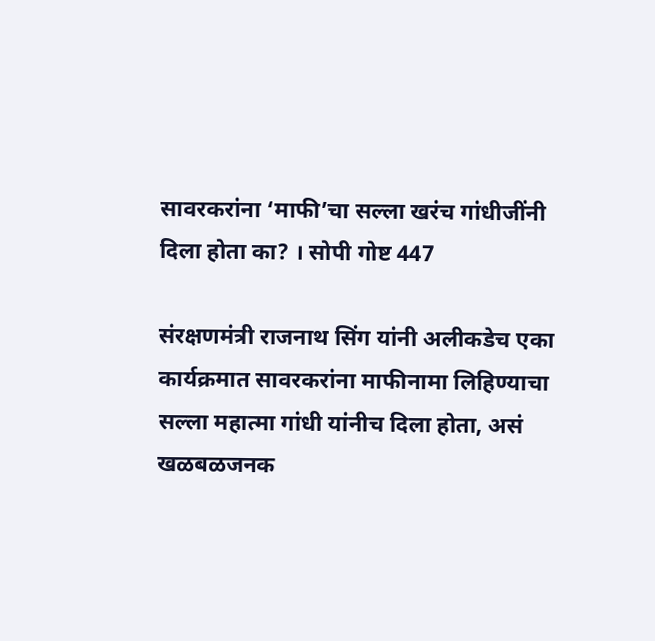सावरकरांना ‘माफी’चा सल्ला खरंच गांधीजींनी दिला होता का? । सोपी गोष्ट 447

संरक्षणमंत्री राजनाथ सिंग यांनी अलीकडेच एका कार्यक्रमात सावरकरांना माफीनामा लिहिण्याचा सल्ला महात्मा गांधी यांनीच दिला होता, असं खळबळजनक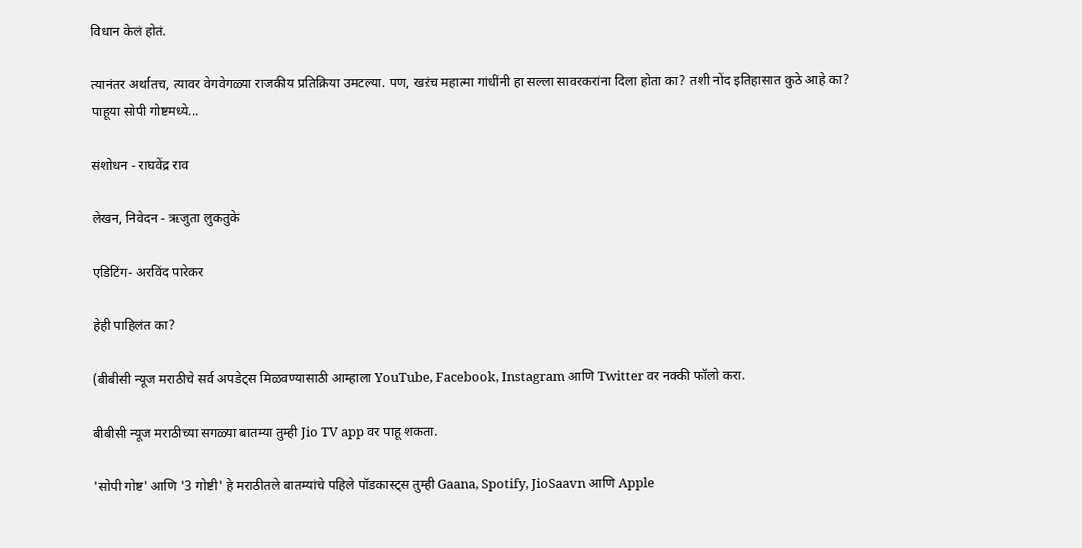विधान केलं होतं.

त्यानंतर अर्थातच, त्यावर वेगवेगळ्या राजकीय प्रतिक्रिया उमटल्या. पण, खऱंच महात्मा गांधींनी हा सल्ला सावरकरांना दिला होता का? तशी नोंद इतिहासात कुठे आहे का? पाहूया सोपी गोष्टमध्ये...

संशोधन - राघवेंद्र राव

लेखन, निवेदन - ऋजुता लुकतुके

एडिटिंग- अरविंद पारेकर

हेही पाहिलंत का?

(बीबीसी न्यूज मराठीचे सर्व अपडेट्स मिळवण्यासाठी आम्हाला YouTube, Facebook, Instagram आणि Twitter वर नक्की फॉलो करा.

बीबीसी न्यूज मराठीच्या सगळ्या बातम्या तुम्ही Jio TV app वर पाहू शकता.

'सोपी गोष्ट' आणि '3 गोष्टी' हे मराठीतले बातम्यांचे पहिले पॉडकास्ट्स तुम्ही Gaana, Spotify, JioSaavn आणि Apple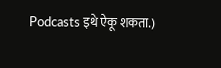Podcasts इथे ऐकू शकता.)